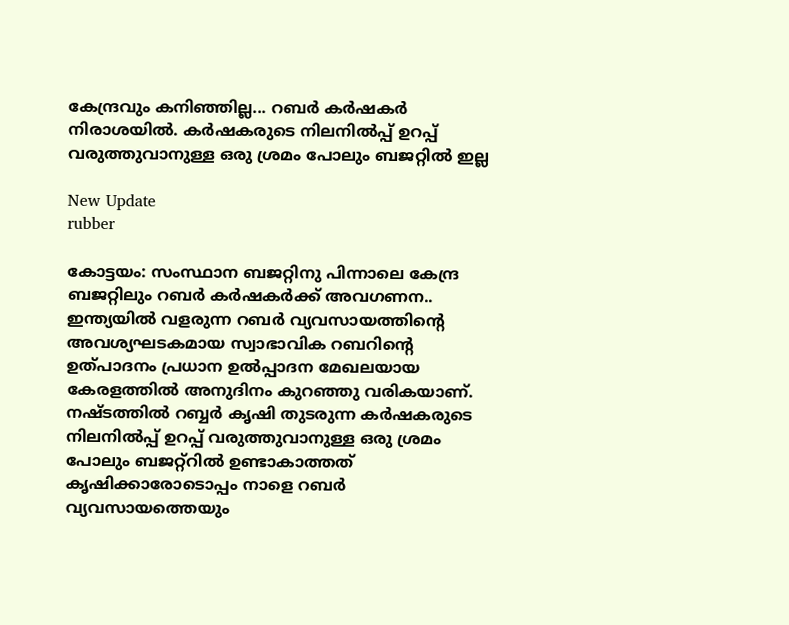കേന്ദ്രവും കനിഞ്ഞില്ല... റബര്‍ കര്‍ഷകര്‍ നിരാശയില്‍. കര്‍ഷകരുടെ നിലനില്‍പ്പ് ഉറപ്പ് വരുത്തുവാനുള്ള ഒരു ശ്രമം പോലും ബജറ്റില്‍ ഇല്ല

New Update
rubber

കോട്ടയം: സംസ്ഥാന ബജറ്റിനു പിന്നാലെ കേന്ദ്ര ബജറ്റിലും റബര്‍ കര്‍ഷകര്‍ക്ക് അവഗണന.. ഇന്ത്യയില്‍ വളരുന്ന റബര്‍ വ്യവസായത്തിന്റെ അവശ്യഘടകമായ സ്വാഭാവിക റബറിന്റെ ഉത്പാദനം പ്രധാന ഉല്‍പ്പാദന മേഖലയായ കേരളത്തില്‍ അനുദിനം കുറഞ്ഞു വരികയാണ്. നഷ്ടത്തില്‍ റബ്ബര്‍ കൃഷി തുടരുന്ന കര്‍ഷകരുടെ നിലനില്‍പ്പ് ഉറപ്പ് വരുത്തുവാനുള്ള ഒരു ശ്രമം പോലും ബജറ്റ്‌റില്‍ ഉണ്ടാകാത്തത് കൃഷിക്കാരോടൊപ്പം നാളെ റബര്‍ വ്യവസായത്തെയും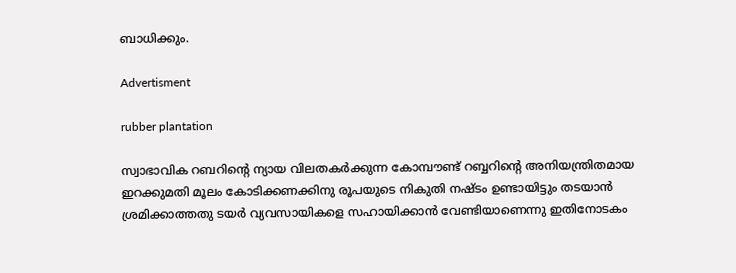ബാധിക്കും.

Advertisment

rubber plantation

സ്വാഭാവിക റബറിന്റെ ന്യായ വിലതകര്‍ക്കുന്ന കോമ്പൗണ്ട് റബ്ബറിന്റെ അനിയന്ത്രിതമായ ഇറക്കുമതി മൂലം കോടിക്കണക്കിനു രൂപയുടെ നികുതി നഷ്ടം ഉണ്ടായിട്ടും തടയാന്‍ ശ്രമിക്കാത്തതു ടയര്‍ വ്യവസായികളെ സഹായിക്കാന്‍ വേണ്ടിയാണെന്നു ഇതിനോടകം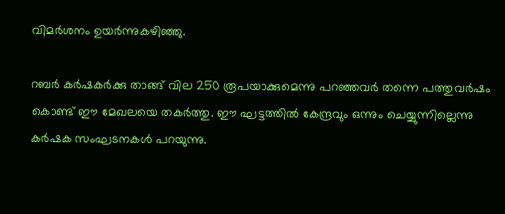വിമര്‍ശനം ഉയര്‍ന്നുകഴിഞ്ഞു.

റബര്‍ കര്‍ഷകര്‍ക്കു താങ്ങ് വില 250 രൂപയാക്കുമെന്നു പറഞ്ഞവര്‍ തന്നെ പത്തുവര്‍ഷം കൊണ്ട് ഈ മേഖലയെ തകര്‍ത്തു. ഈ ഘട്ടത്തില്‍ കേന്ദ്രവും ഒന്നും ചെയ്യുന്നില്ലെന്നു കര്‍ഷക സംഘടനകള്‍ പറയുന്നു.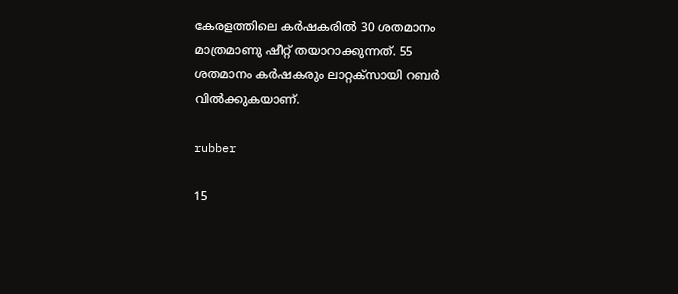കേരളത്തിലെ കര്‍ഷകരില്‍ 30 ശതമാനം മാത്രമാണു ഷീറ്റ് തയാറാക്കുന്നത്. 55 ശതമാനം കര്‍ഷകരും ലാറ്റക്‌സായി റബര്‍ വില്‍ക്കുകയാണ്.

rubber

15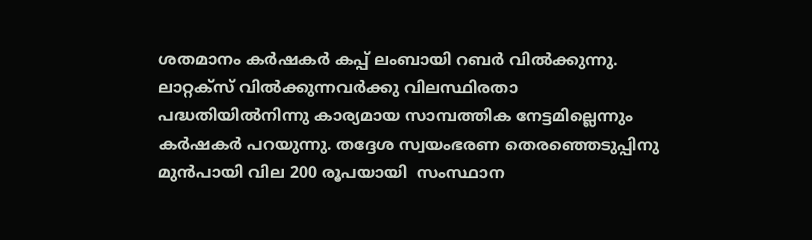ശതമാനം കര്‍ഷകര്‍ കപ്പ് ലംബായി റബര്‍ വില്‍ക്കുന്നു. ലാറ്റക്‌സ് വില്‍ക്കുന്നവര്‍ക്കു വിലസ്ഥിരതാ പദ്ധതിയില്‍നിന്നു കാര്യമായ സാമ്പത്തിക നേട്ടമില്ലെന്നും കര്‍ഷകര്‍ പറയുന്നു. തദ്ദേശ സ്വയംഭരണ തെരഞ്ഞെടുപ്പിനു മുന്‍പായി വില 200 രൂപയായി  സംസ്ഥാന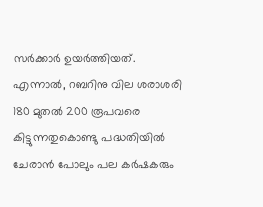സർക്കാർ ഉയര്‍ത്തിയത്. എന്നാല്‍, റബറിനു വില ശരാശരി 180 മുതല്‍ 200 രൂപവരെ കിട്ടുന്നതുകൊണ്ടു പദ്ധതിയില്‍ ചേരാന്‍ പോലും പല കര്‍ഷകരും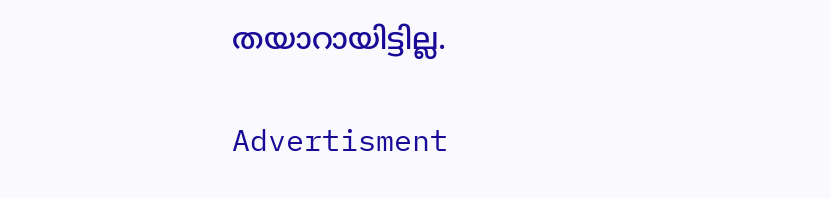തയാറായിട്ടില്ല.

Advertisment